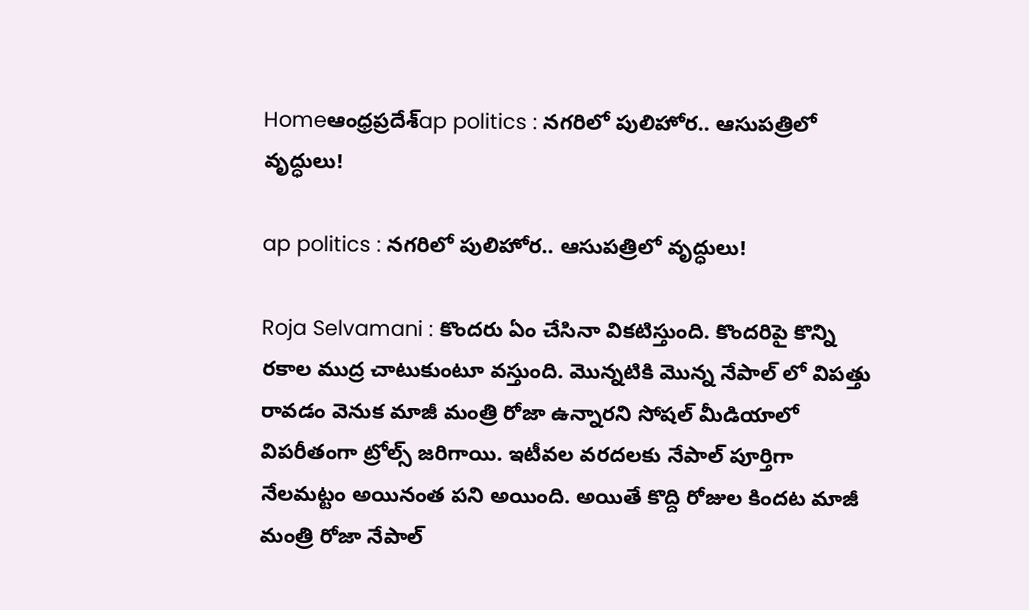Homeఆంధ్రప్రదేశ్‌ap politics : నగరిలో పులిహోర.. ఆసుపత్రిలో వృద్ధులు!

ap politics : నగరిలో పులిహోర.. ఆసుపత్రిలో వృద్ధులు!

Roja Selvamani : కొందరు ఏం చేసినా వికటిస్తుంది. కొందరిపై కొన్ని రకాల ముద్ర చాటుకుంటూ వస్తుంది. మొన్నటికి మొన్న నేపాల్ లో విపత్తు రావడం వెనుక మాజీ మంత్రి రోజా ఉన్నారని సోషల్ మీడియాలో విపరీతంగా ట్రోల్స్ జరిగాయి. ఇటీవల వరదలకు నేపాల్ పూర్తిగా నేలమట్టం అయినంత పని అయింది. అయితే కొద్ది రోజుల కిందట మాజీ మంత్రి రోజా నేపాల్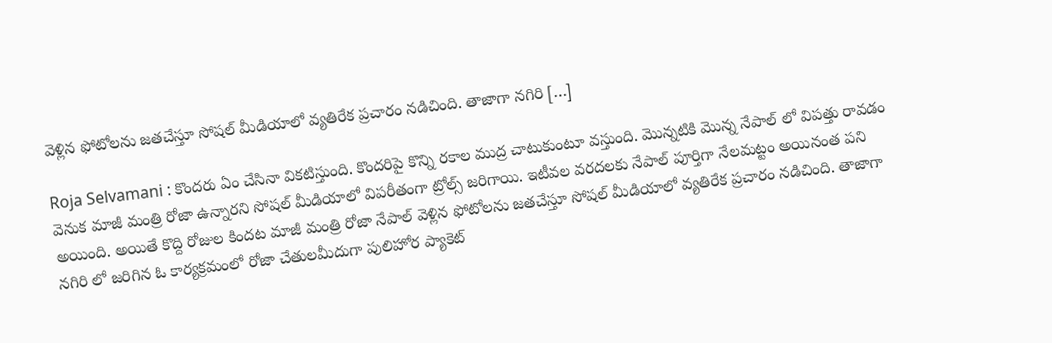వెళ్లిన ఫోటోలను జతచేస్తూ సోషల్ మీడియాలో వ్యతిరేక ప్రచారం నడిచింది. తాజాగా నగిరి […]

Roja Selvamani : కొందరు ఏం చేసినా వికటిస్తుంది. కొందరిపై కొన్ని రకాల ముద్ర చాటుకుంటూ వస్తుంది. మొన్నటికి మొన్న నేపాల్ లో విపత్తు రావడం వెనుక మాజీ మంత్రి రోజా ఉన్నారని సోషల్ మీడియాలో విపరీతంగా ట్రోల్స్ జరిగాయి. ఇటీవల వరదలకు నేపాల్ పూర్తిగా నేలమట్టం అయినంత పని అయింది. అయితే కొద్ది రోజుల కిందట మాజీ మంత్రి రోజా నేపాల్ వెళ్లిన ఫోటోలను జతచేస్తూ సోషల్ మీడియాలో వ్యతిరేక ప్రచారం నడిచింది. తాజాగా నగిరి లో జరిగిన ఓ కార్యక్రమంలో రోజా చేతులమీదుగా పులిహోర ప్యాకెట్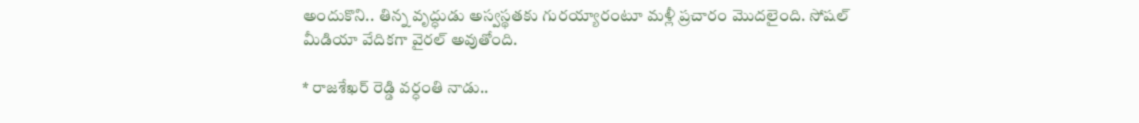అందుకొని.. తిన్న వృద్ధుడు అస్వస్థతకు గురయ్యారంటూ మళ్లీ ప్రచారం మొదలైంది. సోషల్ మీడియా వేదికగా వైరల్ అవుతోంది.

* రాజశేఖర్ రెడ్డి వర్ధంతి నాడు..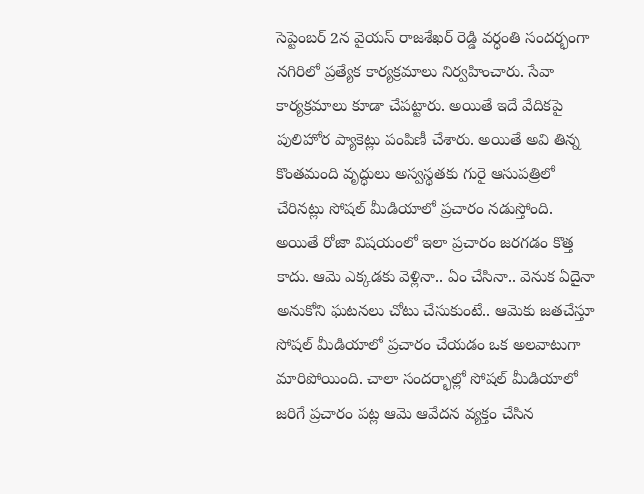సెప్టెంబర్ 2న వైయస్ రాజశేఖర్ రెడ్డి వర్ధంతి సందర్భంగా నగిరిలో ప్రత్యేక కార్యక్రమాలు నిర్వహించారు. సేవా కార్యక్రమాలు కూడా చేపట్టారు. అయితే ఇదే వేదికపై పులిహోర ప్యాకెట్లు పంపిణీ చేశారు. అయితే అవి తిన్న కొంతమంది వృద్ధులు అస్వస్థతకు గురై ఆసుపత్రిలో చేరినట్లు సోషల్ మీడియాలో ప్రచారం నడుస్తోంది. అయితే రోజా విషయంలో ఇలా ప్రచారం జరగడం కొత్త కాదు. ఆమె ఎక్కడకు వెళ్లినా.. ఏం చేసినా.. వెనుక ఏదైనా అనుకోని ఘటనలు చోటు చేసుకుంటే.. ఆమెకు జతచేస్తూ సోషల్ మీడియాలో ప్రచారం చేయడం ఒక అలవాటుగా మారిపోయింది. చాలా సందర్భాల్లో సోషల్ మీడియాలో జరిగే ప్రచారం పట్ల ఆమె ఆవేదన వ్యక్తం చేసిన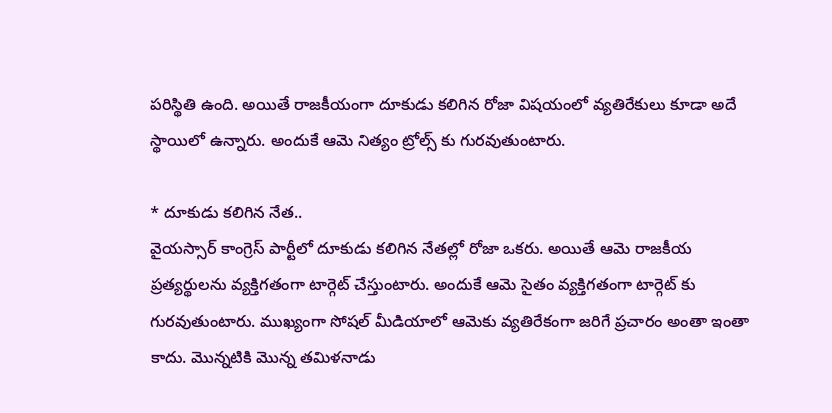పరిస్థితి ఉంది. అయితే రాజకీయంగా దూకుడు కలిగిన రోజా విషయంలో వ్యతిరేకులు కూడా అదే స్థాయిలో ఉన్నారు. అందుకే ఆమె నిత్యం ట్రోల్స్ కు గురవుతుంటారు.

* దూకుడు కలిగిన నేత..
వైయస్సార్ కాంగ్రెస్ పార్టీలో దూకుడు కలిగిన నేతల్లో రోజా ఒకరు. అయితే ఆమె రాజకీయ ప్రత్యర్థులను వ్యక్తిగతంగా టార్గెట్ చేస్తుంటారు. అందుకే ఆమె సైతం వ్యక్తిగతంగా టార్గెట్ కు గురవుతుంటారు. ముఖ్యంగా సోషల్ మీడియాలో ఆమెకు వ్యతిరేకంగా జరిగే ప్రచారం అంతా ఇంతా కాదు. మొన్నటికి మొన్న తమిళనాడు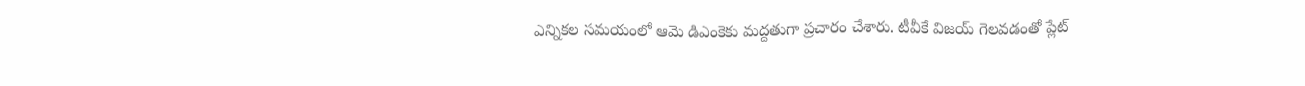ఎన్నికల సమయంలో ఆమె డిఎంకెకు మద్దతుగా ప్రచారం చేశారు. టీవీకే విజయ్ గెలవడంతో ప్లేట్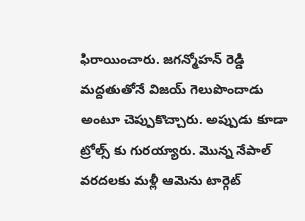ఫిరాయించారు. జగన్మోహన్ రెడ్డి మద్దతుతోనే విజయ్ గెలుపొందాడు అంటూ చెప్పుకొచ్చారు. అప్పుడు కూడా ట్రోల్స్ కు గురయ్యారు. మొన్న నేపాల్ వరదలకు మళ్లీ ఆమెను టార్గెట్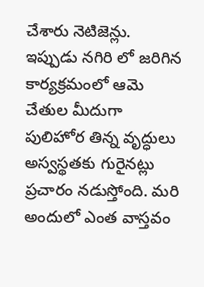చేశారు నెటిజెన్లు. ఇప్పుడు నగిరి లో జరిగిన కార్యక్రమంలో ఆమె చేతుల మీదుగా పులిహోర తిన్న వృద్ధులు అస్వస్థతకు గురైనట్లు ప్రచారం నడుస్తోంది. మరి అందులో ఎంత వాస్తవం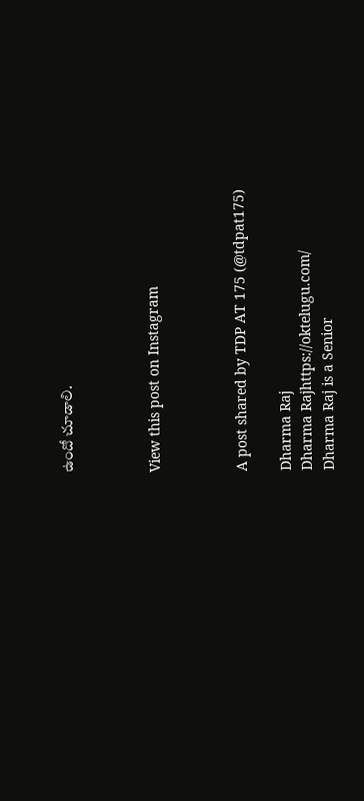ఉందో చూడాలి.



View this post on Instagram



A post shared by TDP AT 175 (@tdpat175)

Dharma Raj
Dharma Rajhttps://oktelugu.com/
Dharma Raj is a Senior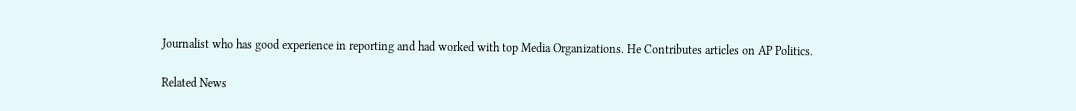Journalist who has good experience in reporting and had worked with top Media Organizations. He Contributes articles on AP Politics.

Related News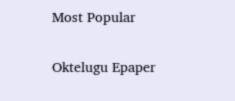Most Popular

Oktelugu Epaper